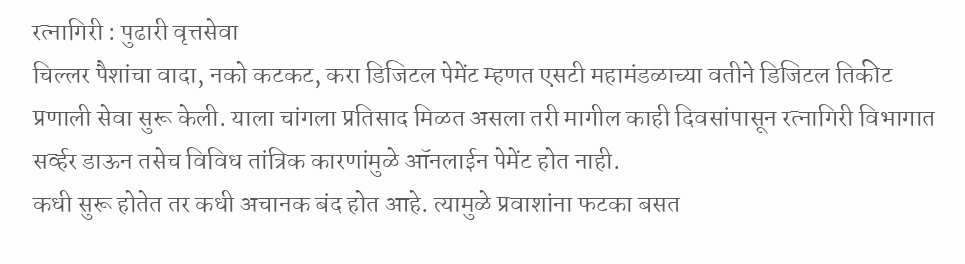रत्नागिरी : पुढारी वृत्तसेवा
चिल्लर पैशांचा वादा, नको कटकट, करा डिजिटल पेमेंट म्हणत एसटी महामंडळाच्या वतीने डिजिटल तिकीट प्रणाली सेवा सुरू केली. याला चांगला प्रतिसाद मिळत असला तरी मागील काही दिवसांपासून रत्नागिरी विभागात सर्व्हर डाऊन तसेच विविध तांत्रिक कारणांमुळे ऑनलाईन पेमेंट होत नाही.
कधी सुरू होतेत तर कधी अचानक बंद होत आहे. त्यामुळे प्रवाशांना फटका बसत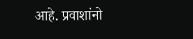आहे. प्रवाशांनो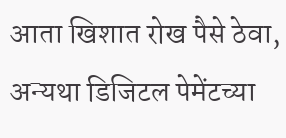आता खिशात रोख पैसे ठेवा, अन्यथा डिजिटल पेमेंटच्या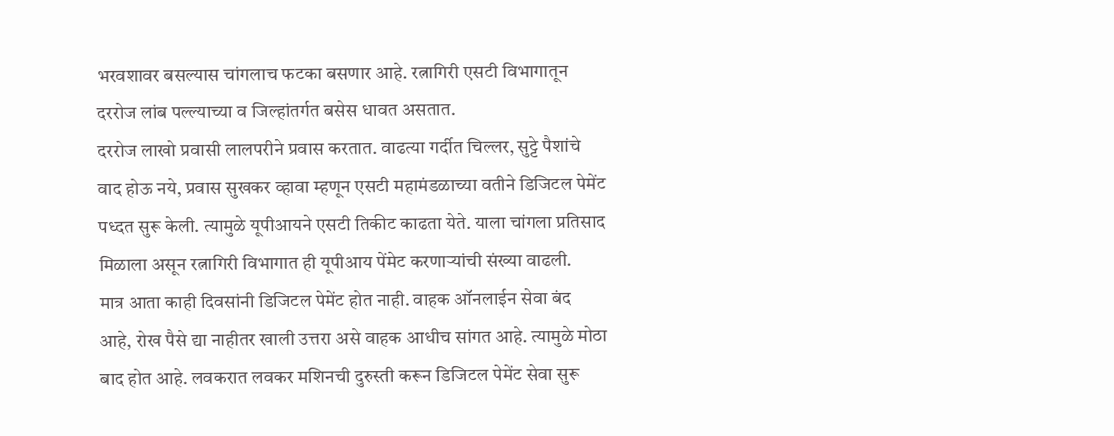भरवशावर बसल्यास चांगलाच फटका बसणार आहे. रत्नागिरी एसटी विभागातून दररोज लांब पल्ल्याच्या व जिल्हांतर्गत बसेस धावत असतात.
दररोज लाखो प्रवासी लालपरीने प्रवास करतात. वाढत्या गर्दीत चिल्लर, सुट्टे पैशांचे वाद होऊ नये, प्रवास सुखकर व्हावा म्हणून एसटी महामंडळाच्या वतीने डिजिटल पेमेंट पध्दत सुरू केली. त्यामुळे यूपीआयने एसटी तिकीट काढता येते. याला चांगला प्रतिसाद मिळाला असून रत्नागिरी विभागात ही यूपीआय पेंमेट करणाऱ्यांची संख्या वाढली.
मात्र आता काही दिवसांनी डिजिटल पेमेंट होत नाही. वाहक ऑनलाईन सेवा बंद आहे, रोख पैसे द्या नाहीतर खाली उत्तरा असे वाहक आधीच सांगत आहे. त्यामुळे मोठा बाद होत आहे. लवकरात लवकर मशिनची दुरुस्ती करून डिजिटल पेमेंट सेवा सुरू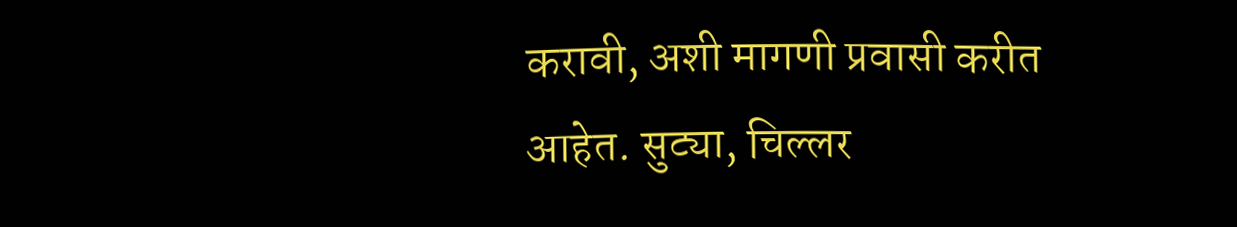करावी, अशी मागणी प्रवासी करीत आहेत. सुट्या, चिल्लर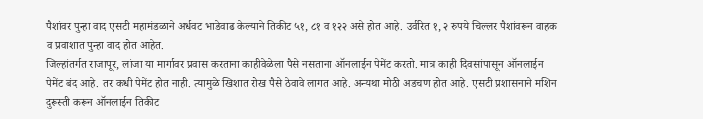पैशांवर पुन्हा वाद एसटी महामंडळाने अर्धवट भाडेवाढ केल्याने तिकीट ५१, ८१ व १२२ असे होत आहे. उर्वरित १, २ रुपये चिल्लर पैशांवरून वाहक व प्रवाशात पुन्हा वाद होत आहेत.
जिल्हांतर्गत राजापूर, लांजा या मार्गावर प्रवास करताना काहीवेळेला पैसे नसताना ऑनलाईन पेमेंट करतो. मात्र काही दिवसांपासून ऑनलाईन पेमेंट बंद आहे. तर कधी पेमेंट होत नाही. त्यामुळे खिशात रोख पैसे ठेवावे लागत आहे. अन्यथा मोठी अडचण होत आहे. एसटी प्रशासनाने मशिन दुरूस्ती करून ऑनलाईन तिकीट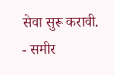सेवा सुरू करावी.
- समीर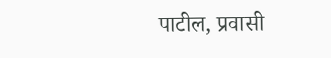पाटील, प्रवासी